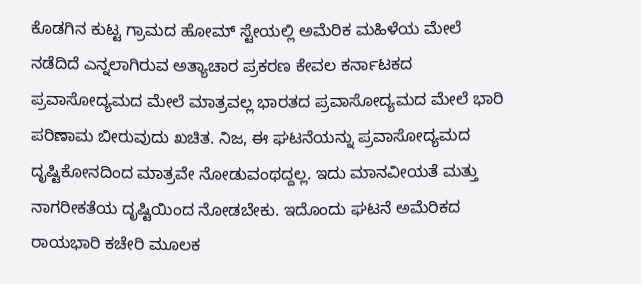ಕೊಡಗಿನ ಕುಟ್ಟ ಗ್ರಾಮದ ಹೋಮ್ ಸ್ಟೇಯಲ್ಲಿ ಅಮೆರಿಕ ಮಹಿಳೆಯ ಮೇಲೆ ನಡೆದಿದೆ ಎನ್ನಲಾಗಿರುವ ಅತ್ಯಾಚಾರ ಪ್ರಕರಣ ಕೇವಲ ಕರ್ನಾಟಕದ ಪ್ರವಾಸೋದ್ಯಮದ ಮೇಲೆ ಮಾತ್ರವಲ್ಲ ಭಾರತದ ಪ್ರವಾಸೋದ್ಯಮದ ಮೇಲೆ ಭಾರಿ ಪರಿಣಾಮ ಬೀರುವುದು ಖಚಿತ. ನಿಜ, ಈ ಘಟನೆಯನ್ನು ಪ್ರವಾಸೋದ್ಯಮದ ದೃಷ್ಟಿಕೋನದಿಂದ ಮಾತ್ರವೇ ನೋಡುವಂಥದ್ದಲ್ಲ. ಇದು ಮಾನವೀಯತೆ ಮತ್ತು ನಾಗರೀಕತೆಯ ದೃಷ್ಟಿಯಿಂದ ನೋಡಬೇಕು. ಇದೊಂದು ಘಟನೆ ಅಮೆರಿಕದ ರಾಯಭಾರಿ ಕಚೇರಿ ಮೂಲಕ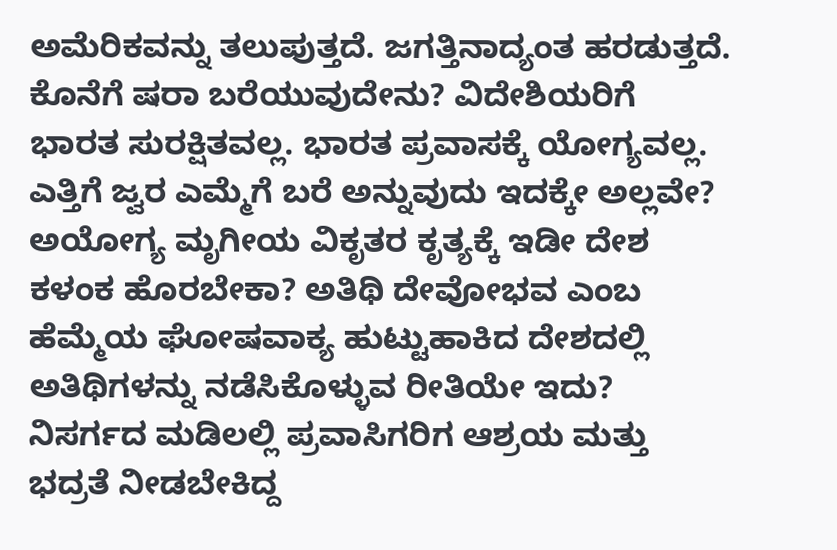ಅಮೆರಿಕವನ್ನು ತಲುಪುತ್ತದೆ. ಜಗತ್ತಿನಾದ್ಯಂತ ಹರಡುತ್ತದೆ. ಕೊನೆಗೆ ಷರಾ ಬರೆಯುವುದೇನು? ವಿದೇಶಿಯರಿಗೆ ಭಾರತ ಸುರಕ್ಷಿತವಲ್ಲ. ಭಾರತ ಪ್ರವಾಸಕ್ಕೆ ಯೋಗ್ಯವಲ್ಲ. ಎತ್ತಿಗೆ ಜ್ವರ ಎಮ್ಮೆಗೆ ಬರೆ ಅನ್ನುವುದು ಇದಕ್ಕೇ ಅಲ್ಲವೇ? ಅಯೋಗ್ಯ ಮೃಗೀಯ ವಿಕೃತರ ಕೃತ್ಯಕ್ಕೆ ಇಡೀ ದೇಶ ಕಳಂಕ ಹೊರಬೇಕಾ? ಅತಿಥಿ ದೇವೋಭವ ಎಂಬ ಹೆಮ್ಮೆಯ ಘೋಷವಾಕ್ಯ ಹುಟ್ಟುಹಾಕಿದ ದೇಶದಲ್ಲಿ ಅತಿಥಿಗಳನ್ನು ನಡೆಸಿಕೊಳ್ಳುವ ರೀತಿಯೇ ಇದು? ನಿಸರ್ಗದ ಮಡಿಲಲ್ಲಿ ಪ್ರವಾಸಿಗರಿಗ ಆಶ್ರಯ ಮತ್ತು ಭದ್ರತೆ ನೀಡಬೇಕಿದ್ದ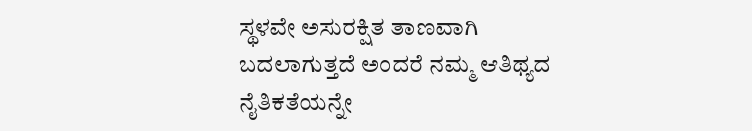ಸ್ಥಳವೇ ಅಸುರಕ್ಷಿತ ತಾಣವಾಗಿ ಬದಲಾಗುತ್ತದೆ ಅಂದರೆ ನಮ್ಮ ಆತಿಥ್ಯದ ನೈತಿಕತೆಯನ್ನೇ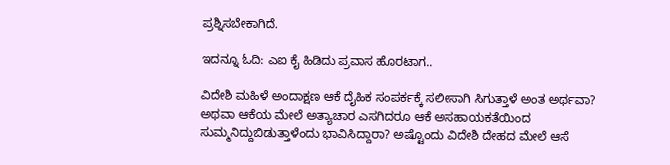ಪ್ರಶ್ನಿಸಬೇಕಾಗಿದೆ.

ಇದನ್ನೂ ಓದಿ: ಎಐ ಕೈ ಹಿಡಿದು ಪ್ರವಾಸ ಹೊರಟಾಗ..

ವಿದೇಶಿ ಮಹಿಳೆ ಅಂದಾಕ್ಷಣ ಆಕೆ ದೈಹಿಕ ಸಂಪರ್ಕಕ್ಕೆ ಸಲೀಸಾಗಿ ಸಿಗುತ್ತಾಳೆ ಅಂತ ಅರ್ಥವಾ? ಅಥವಾ ಆಕೆಯ ಮೇಲೆ ಅತ್ಯಾಚಾರ ಎಸಗಿದರೂ ಆಕೆ ಅಸಹಾಯಕತೆಯಿಂದ ಸುಮ್ಮನಿದ್ದುಬಿಡುತ್ತಾಳೆಂದು ಭಾವಿಸಿದ್ದಾರಾ? ಅಷ್ಟೊಂದು ವಿದೇಶಿ ದೇಹದ ಮೇಲೆ ಆಸೆ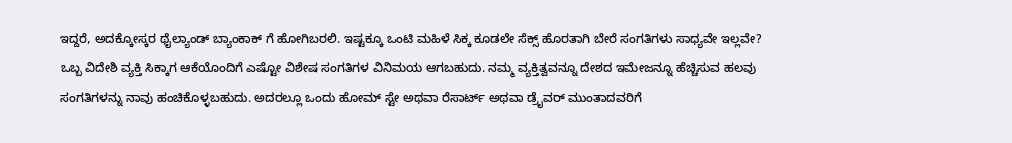ಇದ್ದರೆ, ಅದಕ್ಕೋಸ್ಕರ ಥೈಲ್ಯಾಂಡ್ ಬ್ಯಾಂಕಾಕ್ ಗೆ ಹೋಗಿಬರಲಿ. ಇಷ್ಟಕ್ಕೂ ಒಂಟಿ ಮಹಿಳೆ ಸಿಕ್ಕ ಕೂಡಲೇ ಸೆಕ್ಸ್ ಹೊರತಾಗಿ ಬೇರೆ ಸಂಗತಿಗಳು ಸಾಧ್ಯವೇ ಇಲ್ಲವೇ? ಒಬ್ಬ ವಿದೇಶಿ ವ್ಯಕ್ತಿ ಸಿಕ್ಕಾಗ ಆಕೆಯೊಂದಿಗೆ ಎಷ್ಟೋ ವಿಶೇಷ ಸಂಗತಿಗಳ ವಿನಿಮಯ ಆಗಬಹುದು. ನಮ್ಮ ವ್ಯಕ್ತಿತ್ವವನ್ನೂ ದೇಶದ ಇಮೇಜನ್ನೂ ಹೆಚ್ಚಿಸುವ ಹಲವು ಸಂಗತಿಗಳನ್ನು ನಾವು ಹಂಚಿಕೊಳ್ಳಬಹುದು. ಅದರಲ್ಲೂ ಒಂದು ಹೋಮ್ ಸ್ಟೇ ಅಥವಾ ರೆಸಾರ್ಟ್ ಅಥವಾ ಡ್ರೈವರ್ ಮುಂತಾದವರಿಗೆ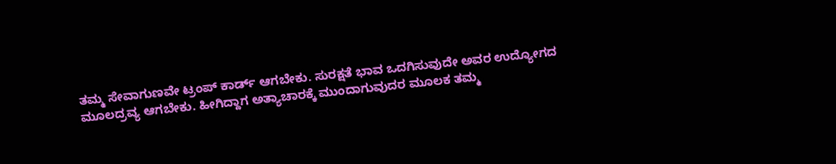ತಮ್ಮ ಸೇವಾಗುಣವೇ ಟ್ರಂಪ್ ಕಾರ್ಡ್ ಆಗಬೇಕು. ಸುರಕ್ಷತೆ ಭಾವ ಒದಗಿಸುವುದೇ ಅವರ ಉದ್ಯೋಗದ ಮೂಲದ್ರವ್ಯ ಆಗಬೇಕು. ಹೀಗಿದ್ದಾಗ ಅತ್ಯಾಚಾರಕ್ಕೆ ಮುಂದಾಗುವುದರ ಮೂಲಕ ತಮ್ಮ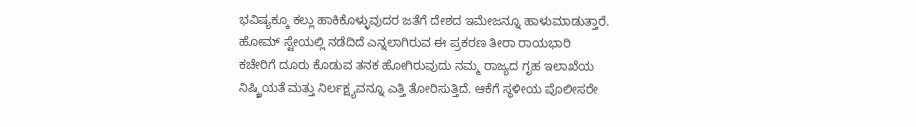ಭವಿಷ್ಯಕ್ಕೂ ಕಲ್ಲು ಹಾಕಿಕೊಳ್ಳುವುದರ ಜತೆಗೆ ದೇಶದ ಇಮೇಜನ್ನೂ ಹಾಳುಮಾಡುತ್ತಾರೆ. ಹೋಮ್ ಸ್ಟೇಯಲ್ಲಿ ನಡೆದಿದೆ ಎನ್ನಲಾಗಿರುವ ಈ ಪ್ರಕರಣ ತೀರಾ ರಾಯಭಾರಿ ಕಚೇರಿಗೆ ದೂರು ಕೊಡುವ ತನಕ ಹೋಗಿರುವುದು ನಮ್ಮ ರಾಜ್ಯದ ಗೃಹ ಇಲಾಖೆಯ ನಿಷ್ಕ್ರಿಯತೆ ಮತ್ತು ನಿರ್ಲಕ್ಷ್ಯವನ್ನೂ ಎತ್ತಿ ತೋರಿಸುತ್ತಿದೆ. ಆಕೆಗೆ ಸ್ಥಳೀಯ ಪೊಲೀಸರೇ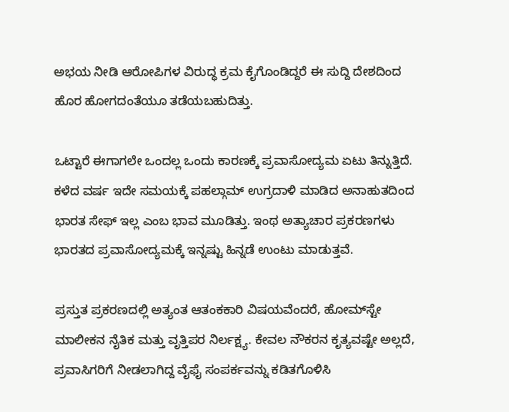ಅಭಯ ನೀಡಿ ಆರೋಪಿಗಳ ವಿರುದ್ಧ ಕ್ರಮ ಕೈಗೊಂಡಿದ್ದರೆ ಈ ಸುದ್ದಿ ದೇಶದಿಂದ ಹೊರ ಹೋಗದಂತೆಯೂ ತಡೆಯಬಹುದಿತ್ತು.

ಒಟ್ಟಾರೆ ಈಗಾಗಲೇ ಒಂದಲ್ಲ ಒಂದು ಕಾರಣಕ್ಕೆ ಪ್ರವಾಸೋದ್ಯಮ ಏಟು ತಿನ್ನುತ್ತಿದೆ. ಕಳೆದ ವರ್ಷ ಇದೇ ಸಮಯಕ್ಕೆ ಪಹಲ್ಗಾಮ್ ಉಗ್ರದಾಳಿ ಮಾಡಿದ ಅನಾಹುತದಿಂದ ಭಾರತ ಸೇಫ್ ಇಲ್ಲ ಎಂಬ ಭಾವ ಮೂಡಿತ್ತು. ಇಂಥ ಅತ್ಯಾಚಾರ ಪ್ರಕರಣಗಳು ಭಾರತದ ಪ್ರವಾಸೋದ್ಯಮಕ್ಕೆ ಇನ್ನಷ್ಟು ಹಿನ್ನಡೆ ಉಂಟು ಮಾಡುತ್ತವೆ.

ಪ್ರಸ್ತುತ ಪ್ರಕರಣದಲ್ಲಿ ಅತ್ಯಂತ ಆತಂಕಕಾರಿ ವಿಷಯವೆಂದರೆ, ಹೋಮ್‌ಸ್ಟೇ ಮಾಲೀಕನ ನೈತಿಕ ಮತ್ತು ವೃತ್ತಿಪರ ನಿರ್ಲಕ್ಷ್ಯ. ಕೇವಲ ನೌಕರನ ಕೃತ್ಯವಷ್ಟೇ ಅಲ್ಲದೆ, ಪ್ರವಾಸಿಗರಿಗೆ ನೀಡಲಾಗಿದ್ದ ವೈಫೈ ಸಂಪರ್ಕವನ್ನು ಕಡಿತಗೊಳಿಸಿ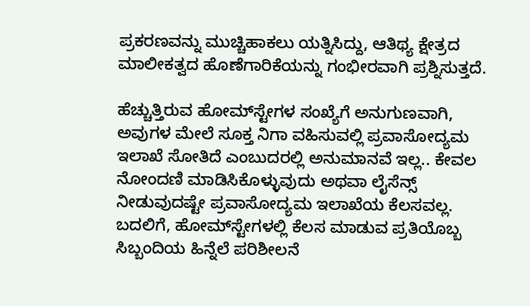ಪ್ರಕರಣವನ್ನು ಮುಚ್ಚಿಹಾಕಲು ಯತ್ನಿಸಿದ್ದು, ಆತಿಥ್ಯ ಕ್ಷೇತ್ರದ ಮಾಲೀಕತ್ವದ ಹೊಣೆಗಾರಿಕೆಯನ್ನು ಗಂಭೀರವಾಗಿ ಪ್ರಶ್ನಿಸುತ್ತದೆ.

ಹೆಚ್ಚುತ್ತಿರುವ ಹೋಮ್‌ಸ್ಟೇಗಳ ಸಂಖ್ಯೆಗೆ ಅನುಗುಣವಾಗಿ, ಅವುಗಳ ಮೇಲೆ ಸೂಕ್ತ ನಿಗಾ ವಹಿಸುವಲ್ಲಿ ಪ್ರವಾಸೋದ್ಯಮ ಇಲಾಖೆ ಸೋತಿದೆ ಎಂಬುದರಲ್ಲಿ ಅನುಮಾನವೆ ಇಲ್ಲ.. ಕೇವಲ ನೋಂದಣಿ ಮಾಡಿಸಿಕೊಳ್ಳುವುದು ಅಥವಾ ಲೈಸೆನ್ಸ್ ನೀಡುವುದಷ್ಟೇ ಪ್ರವಾಸೋದ್ಯಮ ಇಲಾಖೆಯ ಕೆಲಸವಲ್ಲ. ಬದಲಿಗೆ, ಹೋಮ್‌ಸ್ಟೇಗಳಲ್ಲಿ ಕೆಲಸ ಮಾಡುವ ಪ್ರತಿಯೊಬ್ಬ ಸಿಬ್ಬಂದಿಯ ಹಿನ್ನೆಲೆ ಪರಿಶೀಲನೆ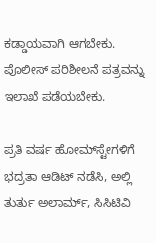ಕಡ್ಡಾಯವಾಗಿ ಆಗಬೇಕು. ಪೊಲೀಸ್ ಪರಿಶೀಲನೆ ಪತ್ರವನ್ನು ಇಲಾಖೆ ಪಡೆಯಬೇಕು.

ಪ್ರತಿ ವರ್ಷ ಹೋಮ್‌ಸ್ಟೇಗಳಿಗೆ ಭದ್ರತಾ ಆಡಿಟ್ ನಡೆಸಿ, ಅಲ್ಲಿ ತುರ್ತು ಅಲಾರ್ಮ್, ಸಿಸಿಟಿವಿ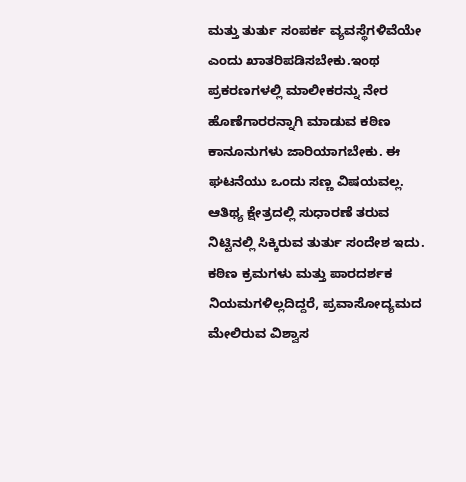ಮತ್ತು ತುರ್ತು ಸಂಪರ್ಕ ವ್ಯವಸ್ಥೆಗಳಿವೆಯೇ ಎಂದು ಖಾತರಿಪಡಿಸಬೇಕು.ಇಂಥ ಪ್ರಕರಣಗಳಲ್ಲಿ ಮಾಲೀಕರನ್ನು ನೇರ ಹೊಣೆಗಾರರನ್ನಾಗಿ ಮಾಡುವ ಕಠಿಣ ಕಾನೂನುಗಳು ಜಾರಿಯಾಗಬೇಕು. ಈ ಘಟನೆಯು ಒಂದು ಸಣ್ಣ ವಿಷಯವಲ್ಲ. ಆತಿಥ್ಯ ಕ್ಷೇತ್ರದಲ್ಲಿ ಸುಧಾರಣೆ ತರುವ ನಿಟ್ಟಿನಲ್ಲಿ ಸಿಕ್ಕಿರುವ ತುರ್ತು ಸಂದೇಶ ಇದು. ಕಠಿಣ ಕ್ರಮಗಳು ಮತ್ತು ಪಾರದರ್ಶಕ ನಿಯಮಗಳಿಲ್ಲದಿದ್ದರೆ, ಪ್ರವಾಸೋದ್ಯಮದ ಮೇಲಿರುವ ವಿಶ್ವಾಸ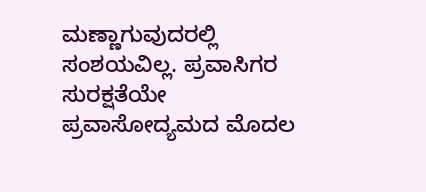ಮಣ್ಣಾಗುವುದರಲ್ಲಿ ಸಂಶಯವಿಲ್ಲ. ಪ್ರವಾಸಿಗರ ಸುರಕ್ಷತೆಯೇ ಪ್ರವಾಸೋದ್ಯಮದ ಮೊದಲ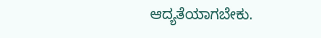ಆದ್ಯತೆಯಾಗಬೇಕು.